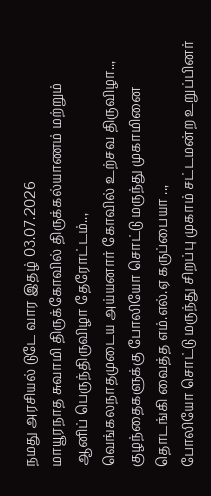நமது அரசியல் டுடே வார இதழ் 03.07.2026
மாயூரநாத சுவாமி திருக்கோவில் திருக்கல்யாணம் மற்றும் ஆனிப் பெருந்திருவிழா தேரோட்டம்..,
வெங்கலநாதமுடைய அய்யனார் கோவில் உற்சவ திருவிழா..,
குழந்தைகளுக்கு போலியோ சொட்டு மருந்து முகாமினை தொடங்கி வைத்த எம்.எல்.ஏ கருப்பையா ..,
போலியோ சொட்டு மருந்து சிறப்பு முகாம் சட்டமன்ற உறுப்பினர்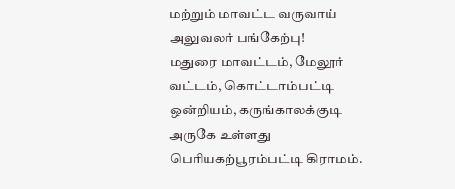மற்றும் மாவட்ட வருவாய் அலுவலர் பங்கேற்பு!
மதுரை மாவட்டம், மேலூர் வட்டம், கொட்டாம்பட்டி ஒன்றியம், கருங்காலக்குடி அருகே உள்ளது பெரியகற்பூரம்பட்டி கிராமம்.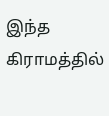இந்த கிராமத்தில்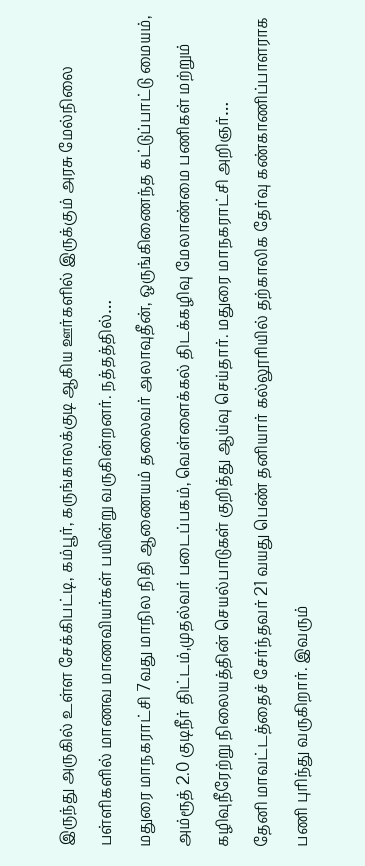இருந்து அருகில் உள்ள சேக்கிபட்டி, கம்பூர், கருங்காலக்குடி ஆகிய ஊர்களில் இருக்கும் அரசு மேல்நிலை பள்ளிகளில் மாணவ மாணவியர்கள் பயின்று வருகின்றனர். நத்தத்தில்…
மதுரை மாநகராட்சி 7வது மாநில நிதி ஆணையம் தலைவர் அலாவுதீன், ஒருங்கிணைந்த கட்டுப்பாட்டு மையம், அம்ரூத் 2.0 குடிநீர் திட்டம்,முதல்வர் படைப்பகம், வெள்ளைக்கல் திடக்கழிவு மேலாண்மை பணிகள் மற்றும் கழிவுநீரேற்று நிலையத்தின் செயல்பாடுகள் குறித்து ஆய்வு செய்தார். மதுரை மாநகராட்சி அறிஞர்…
தேனி மாவட்டத்தைச் சேர்ந்தவர் 21 வயது பெண் தனியார் கல்லூரியில் தற்காலிக தேர்வு கண்காணிப்பாளராக பணி புரிந்து வருகிறார். இவரும்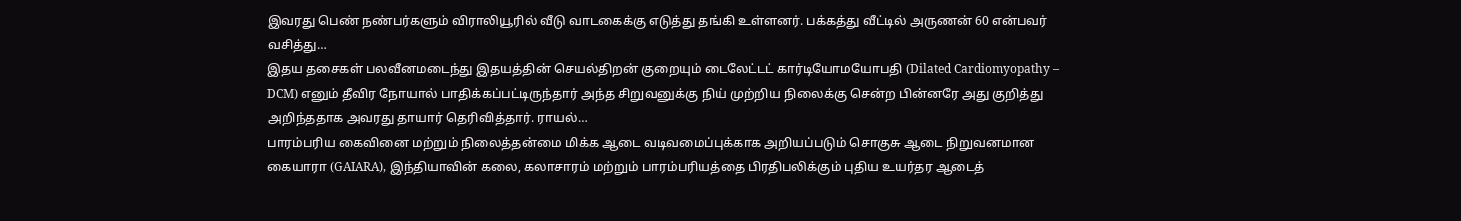இவரது பெண் நண்பர்களும் விராலியூரில் வீடு வாடகைக்கு எடுத்து தங்கி உள்ளனர். பக்கத்து வீட்டில் அருணன் 60 என்பவர் வசித்து…
இதய தசைகள் பலவீனமடைந்து இதயத்தின் செயல்திறன் குறையும் டைலேட்டட் கார்டியோமயோபதி (Dilated Cardiomyopathy – DCM) எனும் தீவிர நோயால் பாதிக்கப்பட்டிருந்தார் அந்த சிறுவனுக்கு நிய் முற்றிய நிலைக்கு சென்ற பின்னரே அது குறித்து அறிந்ததாக அவரது தாயார் தெரிவித்தார். ராயல்…
பாரம்பரிய கைவினை மற்றும் நிலைத்தன்மை மிக்க ஆடை வடிவமைப்புக்காக அறியப்படும் சொகுசு ஆடை நிறுவனமான கையாரா (GAIARA), இந்தியாவின் கலை, கலாசாரம் மற்றும் பாரம்பரியத்தை பிரதிபலிக்கும் புதிய உயர்தர ஆடைத்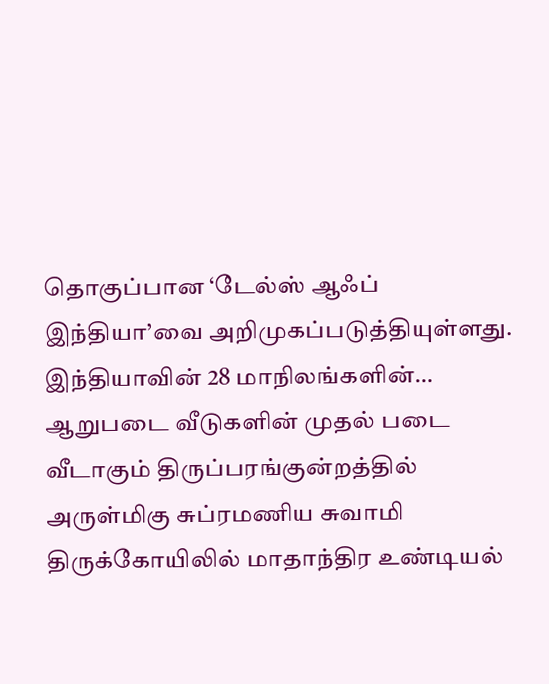தொகுப்பான ‘டேல்ஸ் ஆஃப் இந்தியா’வை அறிமுகப்படுத்தியுள்ளது. இந்தியாவின் 28 மாநிலங்களின்…
ஆறுபடை வீடுகளின் முதல் படை வீடாகும் திருப்பரங்குன்றத்தில் அருள்மிகு சுப்ரமணிய சுவாமி திருக்கோயிலில் மாதாந்திர உண்டியல்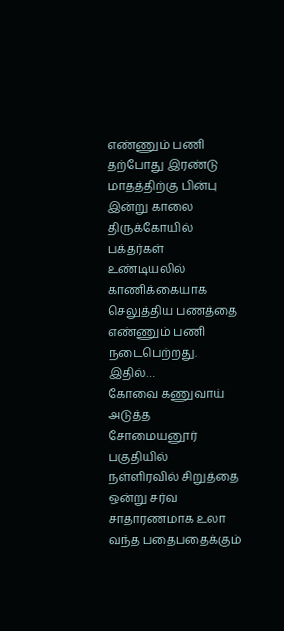எண்ணும் பணி தற்போது இரண்டு மாதத்திற்கு பின்பு இன்று காலை திருக்கோயில் பக்தர்கள் உண்டியலில் காணிக்கையாக செலுத்திய பணத்தை எண்ணும் பணி நடைபெற்றது. இதில்…
கோவை கணுவாய் அடுத்த சோமையனூர் பகுதியில் நள்ளிரவில் சிறுத்தை ஒன்று சர்வ சாதாரணமாக உலா வந்த பதைபதைக்கும்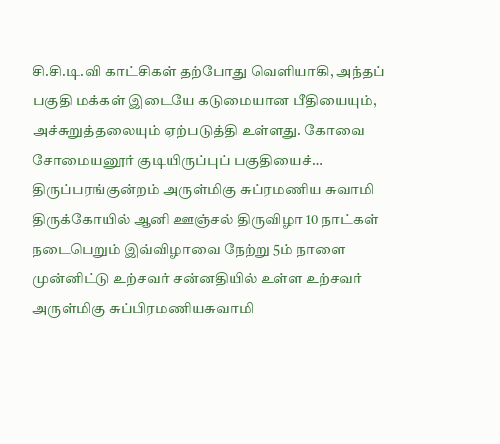சி.சி.டி.வி காட்சிகள் தற்போது வெளியாகி, அந்தப் பகுதி மக்கள் இடையே கடுமையான பீதியையும், அச்சுறுத்தலையும் ஏற்படுத்தி உள்ளது. கோவை சோமையனூர் குடியிருப்புப் பகுதியைச்…
திருப்பரங்குன்றம் அருள்மிகு சுப்ரமணிய சுவாமி திருக்கோயில் ஆனி ஊஞ்சல் திருவிழா 10 நாட்கள் நடைபெறும் இவ்விழாவை நேற்று 5ம் நாளை முன்னிட்டு உற்சவர் சன்னதியில் உள்ள உற்சவர் அருள்மிகு சுப்பிரமணியசுவாமி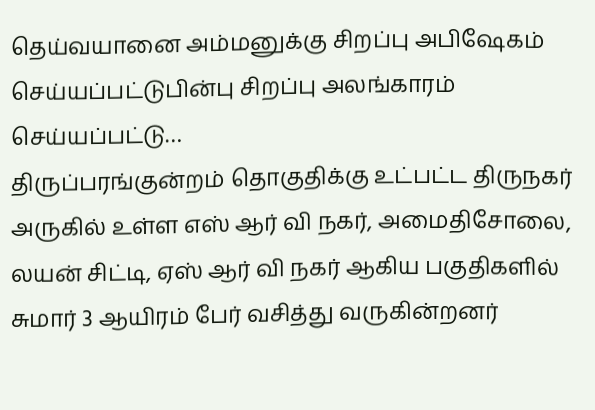தெய்வயானை அம்மனுக்கு சிறப்பு அபிஷேகம் செய்யப்பட்டுபின்பு சிறப்பு அலங்காரம் செய்யப்பட்டு…
திருப்பரங்குன்றம் தொகுதிக்கு உட்பட்ட திருநகர் அருகில் உள்ள எஸ் ஆர் வி நகர், அமைதிசோலை, லயன் சிட்டி, ஏஸ் ஆர் வி நகர் ஆகிய பகுதிகளில் சுமார் 3 ஆயிரம் பேர் வசித்து வருகின்றனர்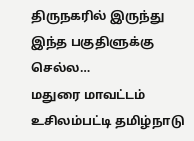திருநகரில் இருந்து இந்த பகுதிளுக்கு செல்ல…
மதுரை மாவட்டம் உசிலம்பட்டி தமிழ்நாடு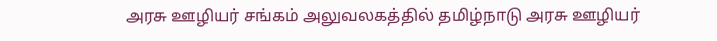அரசு ஊழியர் சங்கம் அலுவலகத்தில் தமிழ்நாடு அரசு ஊழியர்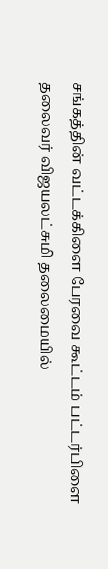சங்கத்தின் வட்டக்கிளை பேரவை கூட்டம் பட்டர்பிளை தலைவர் விஜயலட்சுமி தலைமையில்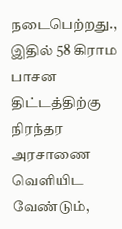நடைபெற்றது., இதில் 58 கிராம பாசன திட்டத்திற்கு நிரந்தர அரசாணை வெளியிட வேண்டும்,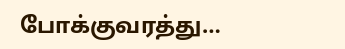போக்குவரத்து…